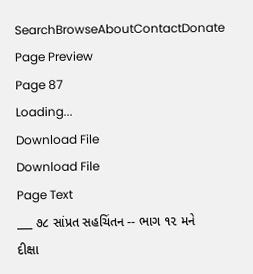SearchBrowseAboutContactDonate
Page Preview
Page 87
Loading...
Download File
Download File
Page Text
___ ૭૮ સાંપ્રત સહચિંતન -- ભાગ ૧૨ મને દીક્ષા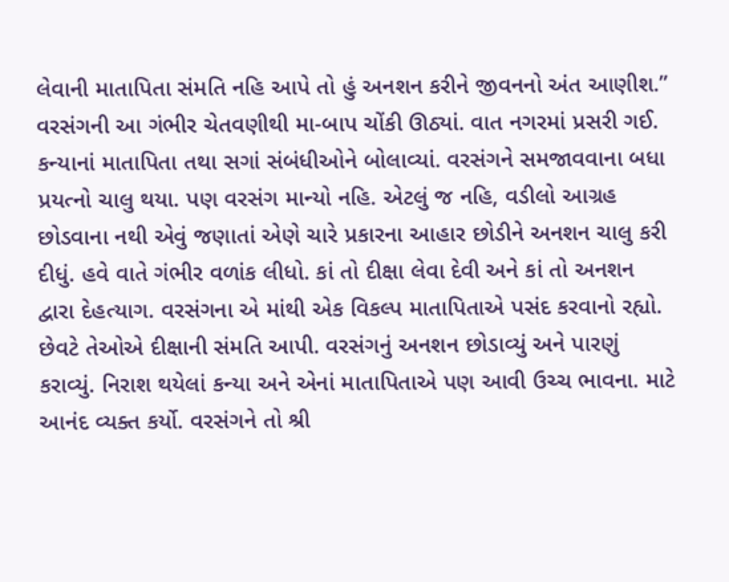લેવાની માતાપિતા સંમતિ નહિ આપે તો હું અનશન કરીને જીવનનો અંત આણીશ.” વરસંગની આ ગંભીર ચેતવણીથી મા-બાપ ચોંકી ઊઠ્યાં. વાત નગરમાં પ્રસરી ગઈ. કન્યાનાં માતાપિતા તથા સગાં સંબંધીઓને બોલાવ્યાં. વરસંગને સમજાવવાના બધા પ્રયત્નો ચાલુ થયા. પણ વરસંગ માન્યો નહિ. એટલું જ નહિ, વડીલો આગ્રહ છોડવાના નથી એવું જણાતાં એણે ચારે પ્રકારના આહાર છોડીને અનશન ચાલુ કરી દીધું. હવે વાતે ગંભીર વળાંક લીધો. કાં તો દીક્ષા લેવા દેવી અને કાં તો અનશન દ્વારા દેહત્યાગ. વરસંગના એ માંથી એક વિકલ્પ માતાપિતાએ પસંદ કરવાનો રહ્યો. છેવટે તેઓએ દીક્ષાની સંમતિ આપી. વરસંગનું અનશન છોડાવ્યું અને પારણું કરાવ્યું. નિરાશ થયેલાં કન્યા અને એનાં માતાપિતાએ પણ આવી ઉચ્ચ ભાવના. માટે આનંદ વ્યક્ત કર્યો. વરસંગને તો શ્રી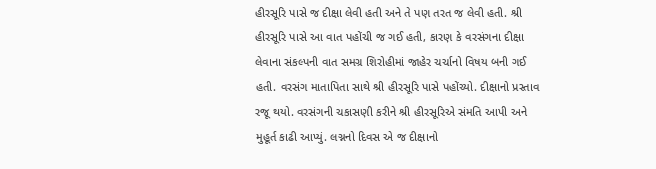હીરસૂરિ પાસે જ દીક્ષા લેવી હતી અને તે પણ તરત જ લેવી હતી. શ્રી હીરસૂરિ પાસે આ વાત પહોંચી જ ગઈ હતી, કારણ કે વરસંગના દીક્ષા લેવાના સંકલ્પની વાત સમગ્ર શિરોહીમાં જાહેર ચર્ચાનો વિષય બની ગઈ હતી. વરસંગ માતાપિતા સાથે શ્રી હીરસૂરિ પાસે પહોંચ્યો. દીક્ષાનો પ્રસ્તાવ રજૂ થયો. વરસંગની ચકાસણી કરીને શ્રી હીરસૂરિએ સંમતિ આપી અને મુહૂર્ત કાઢી આપ્યું. લગ્નનો દિવસ એ જ દીક્ષાનો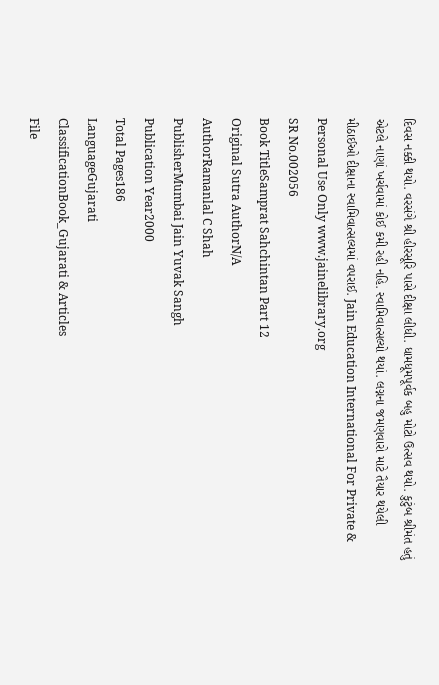દિવસ નક્કી થયો. વરસંગે શ્રી હીરસૂરિ પાસે દીક્ષા લીધી. ધામધૂમપૂર્વક બહુ મોટો ઉત્સવ થયો. કુટુંબ શ્રીમંત હતું એટલે નાણાં ખર્ચવામાં કોઈ કમી રહી નહિ. સ્વામિવાત્સલ્યો થયાં. લગ્નના જમણવારો માટે તૈયાર થયેલી મીઠાઈઓ દીક્ષાના સ્વામિવાત્સલ્યમાં વપરાઈ. Jain Education International For Private & Personal Use Only www.jainelibrary.org
SR No.002056
Book TitleSamprat Sahchintan Part 12
Original Sutra AuthorN/A
AuthorRamanlal C Shah
PublisherMumbai Jain Yuvak Sangh
Publication Year2000
Total Pages186
LanguageGujarati
ClassificationBook_Gujarati & Articles
File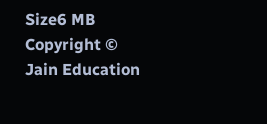Size6 MB
Copyright © Jain Education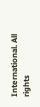International. All rights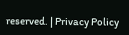reserved. | Privacy Policy